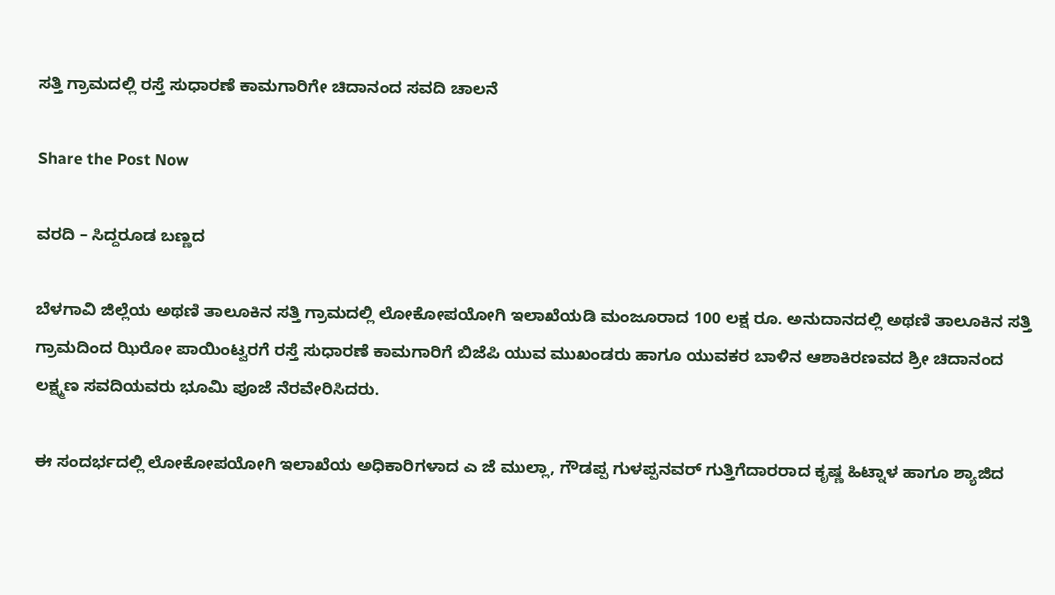ಸತ್ತಿ ಗ್ರಾಮದಲ್ಲಿ ರಸ್ತೆ ಸುಧಾರಣೆ ಕಾಮಗಾರಿಗೇ ಚಿದಾನಂದ ಸವದಿ ಚಾಲನೆ

Share the Post Now

ವರದಿ – ಸಿದ್ದರೂಡ ಬಣ್ಣದ

ಬೆಳಗಾವಿ ಜಿಲ್ಲೆಯ ಅಥಣಿ ತಾಲೂಕಿನ ಸತ್ತಿ ಗ್ರಾಮದಲ್ಲಿ ಲೋಕೋಪಯೋಗಿ ಇಲಾಖೆಯಡಿ ಮಂಜೂರಾದ 100 ಲಕ್ಷ ರೂ. ಅನುದಾನದಲ್ಲಿ ಅಥಣಿ ತಾಲೂಕಿನ ಸತ್ತಿ ಗ್ರಾಮದಿಂದ ಝಿರೋ ಪಾಯಿಂಟ್ವರಗೆ ರಸ್ತೆ ಸುಧಾರಣೆ ಕಾಮಗಾರಿಗೆ ಬಿಜೆಪಿ ಯುವ ಮುಖಂಡರು ಹಾಗೂ ಯುವಕರ ಬಾಳಿನ ಆಶಾಕಿರಣವದ ಶ್ರೀ ಚಿದಾನಂದ ಲಕ್ಷ್ಮಣ ಸವದಿಯವರು ಭೂಮಿ ಪೂಜೆ ನೆರವೇರಿಸಿದರು.

ಈ ಸಂದರ್ಭದಲ್ಲಿ ಲೋಕೋಪಯೋಗಿ ಇಲಾಖೆಯ ಅಧಿಕಾರಿಗಳಾದ ಎ ಜೆ ಮುಲ್ಲಾ, ಗೌಡಪ್ಪ ಗುಳಪ್ಪನವರ್ ಗುತ್ತಿಗೆದಾರರಾದ ಕೃಷ್ಣ ಹಿಟ್ನಾಳ ಹಾಗೂ ಶ್ಯಾಜಿದ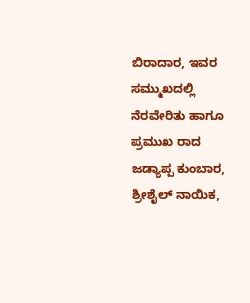ಬಿರಾದಾರ, ಇವರ ಸಮ್ಮುಖದಲ್ಲಿ ನೆರವೇರಿತು ಹಾಗೂ ಪ್ರಮುಖ ರಾದ ಜಡ್ಯಾಪ್ಪ ಕುಂಬಾರ, ಶ್ರೀಶೈಲ್ ನಾಯಿಕ,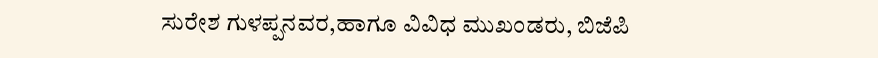ಸುರೇಶ ಗುಳಪ್ಪನವರ,ಹಾಗೂ ವಿವಿಧ ಮುಖಂಡರು, ಬಿಜೆಪಿ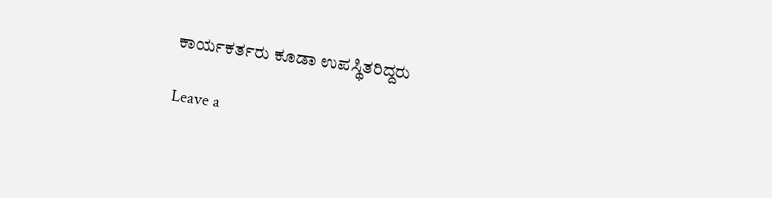ಕಾರ್ಯಕರ್ತರು ಕೂಡಾ ಉಪಸ್ಥಿತರಿದ್ದರು

Leave a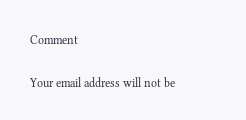Comment

Your email address will not be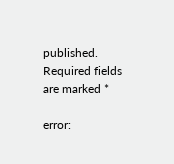published. Required fields are marked *

error: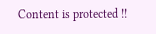Content is protected !!